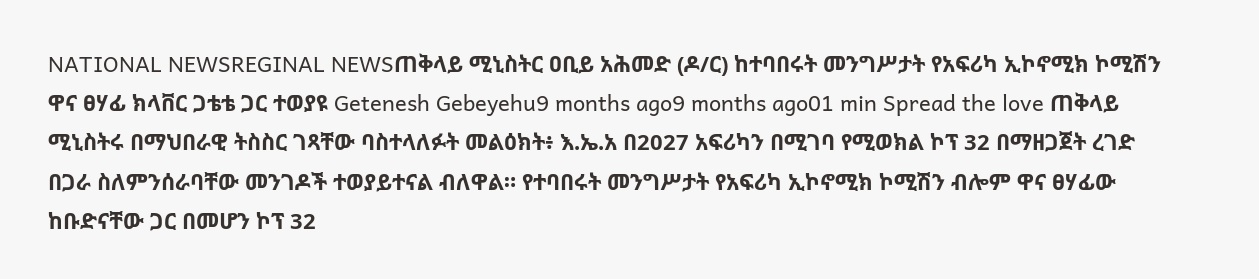NATIONAL NEWSREGINAL NEWSጠቅላይ ሚኒስትር ዐቢይ አሕመድ (ዶ/ር) ከተባበሩት መንግሥታት የአፍሪካ ኢኮኖሚክ ኮሚሽን ዋና ፀሃፊ ክላቨር ጋቴቴ ጋር ተወያዩ Getenesh Gebeyehu9 months ago9 months ago01 min Spread the love ጠቅላይ ሚኒስትሩ በማህበራዊ ትስስር ገጻቸው ባስተላለፉት መልዕክት፥ እ.ኤ.አ በ2027 አፍሪካን በሚገባ የሚወክል ኮፕ 32 በማዘጋጀት ረገድ በጋራ ስለምንሰራባቸው መንገዶች ተወያይተናል ብለዋል። የተባበሩት መንግሥታት የአፍሪካ ኢኮኖሚክ ኮሚሽን ብሎም ዋና ፀሃፊው ከቡድናቸው ጋር በመሆን ኮፕ 32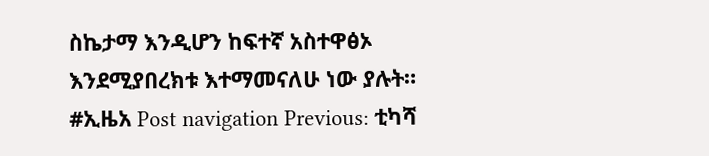ስኬታማ እንዲሆን ከፍተኛ አስተዋፅኦ እንደሚያበረክቱ እተማመናለሁ ነው ያሉት። #ኢዜአ Post navigation Previous: ቲካሻ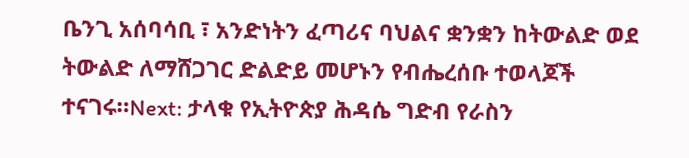ቤንጊ አሰባሳቢ ፣ አንድነትን ፈጣሪና ባህልና ቋንቋን ከትውልድ ወደ ትውልድ ለማሸጋገር ድልድይ መሆኑን የብሔረሰቡ ተወላጆች ተናገሩ።Next: ታላቁ የኢትዮጵያ ሕዳሴ ግድብ የራስን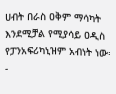ሀብት በራስ ዐቅም ማሳካት እንደሚቻል የሚያሳይ ዐዲስ የፓንአፍሪካኒዝም አብነት ነው፡-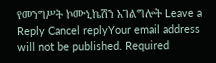የመንግሥት ኮሙኒኬሽን አገልግሎት Leave a Reply Cancel replyYour email address will not be published. Required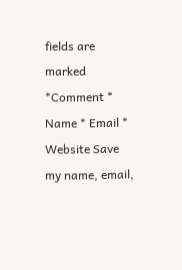fields are marked *Comment * Name * Email * Website Save my name, email,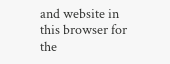and website in this browser for the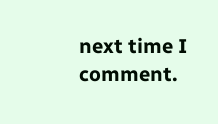next time I comment.